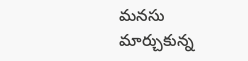మనసు మార్చుకున్న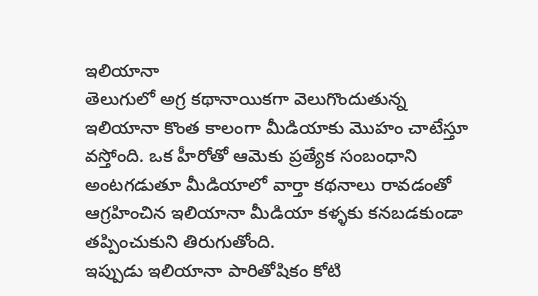ఇలియానా
తెలుగులో అగ్ర కథానాయికగా వెలుగొందుతున్న ఇలియానా కొంత కాలంగా మీడియాకు మొహం చాటేస్తూ వస్తోంది. ఒక హీరోతో ఆమెకు ప్రత్యేక సంబంధాని అంటగడుతూ మీడియాలో వార్తా కథనాలు రావడంతో ఆగ్రహించిన ఇలియానా మీడియా కళ్ళకు కనబడకుండా తప్పించుకుని తిరుగుతోంది.
ఇప్పుడు ఇలియానా పారితోషికం కోటి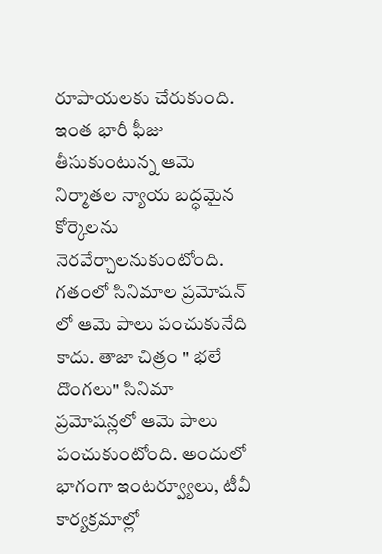రూపాయలకు చేరుకుంది. ఇంత భారీ ఫీజు తీసుకుంటున్న ఆమె నిర్మాతల న్యాయ బద్ధమైన కోర్కెలను నెరవేర్చాలనుకుంటోంది. గతంలో సినిమాల ప్రమోషన్ లో ఆమె పాలు పంచుకునేది కాదు. తాజా చిత్రం " భలే దొంగలు" సినిమా ప్రమోషన్లలో ఆమె పాలు పంచుకుంటోంది. అందులో భాగంగా ఇంటర్వ్యూలు, టీవీ కార్యక్రమాల్లో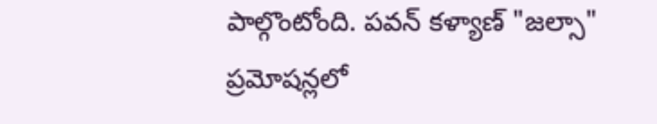పాల్గొంటోంది. పవన్ కళ్యాణ్ "జల్సా" ప్రమోషన్లలో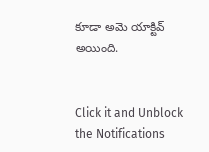కూడా అమె యాక్టివ్ అయింది.


Click it and Unblock the Notifications